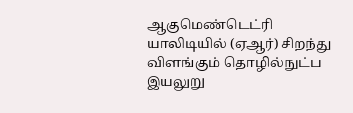ஆகுமெண்டெட்ரி யாலிடியில் (ஏஆர்) சிறந்து விளங்கும் தொழில்நுட்ப இயலுறு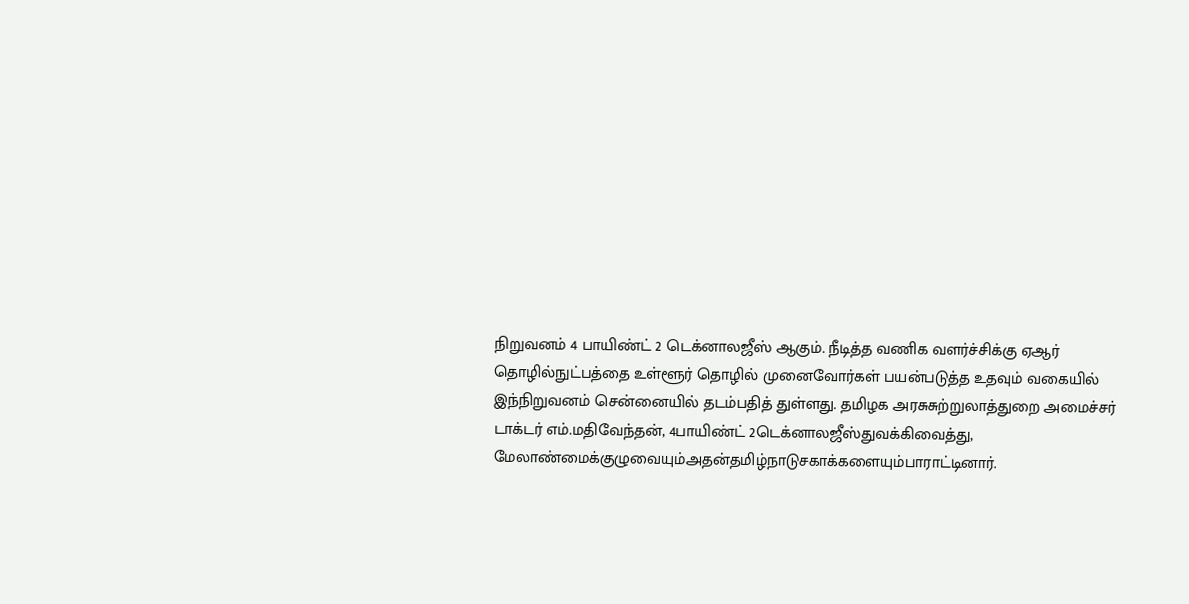நிறுவனம் 4 பாயிண்ட் 2 டெக்னாலஜீஸ் ஆகும். நீடித்த வணிக வளர்ச்சிக்கு ஏஆர் தொழில்நுட்பத்தை உள்ளூர் தொழில் முனைவோர்கள் பயன்படுத்த உதவும் வகையில் இந்நிறுவனம் சென்னையில் தடம்பதித் துள்ளது. தமிழக அரசுசுற்றுலாத்துறை அமைச்சர் டாக்டர் எம்.மதிவேந்தன், 4பாயிண்ட் 2டெக்னாலஜீஸ்துவக்கிவைத்து,
மேலாண்மைக்குழுவையும்அதன்தமிழ்நாடுசகாக்களையும்பாராட்டினார்.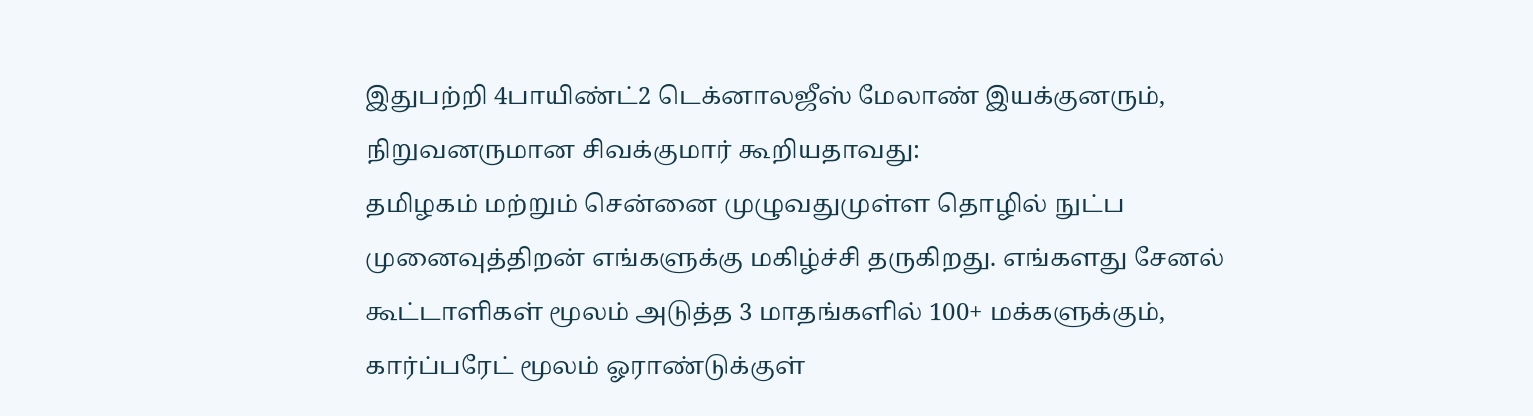இதுபற்றி 4பாயிண்ட்2 டெக்னாலஜீஸ் மேலாண் இயக்குனரும், நிறுவனருமான சிவக்குமார் கூறியதாவது:
தமிழகம் மற்றும் சென்னை முழுவதுமுள்ள தொழில் நுட்ப முனைவுத்திறன் எங்களுக்கு மகிழ்ச்சி தருகிறது. எங்களது சேனல் கூட்டாளிகள் மூலம் அடுத்த 3 மாதங்களில் 100+ மக்களுக்கும், கார்ப்பரேட் மூலம் ஓராண்டுக்குள்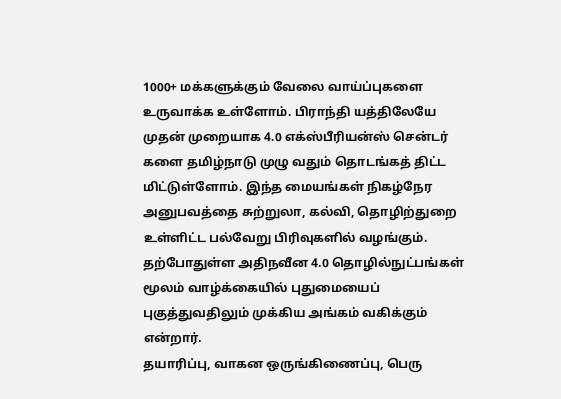1000+ மக்களுக்கும் வேலை வாய்ப்புகளை உருவாக்க உள்ளோம். பிராந்தி யத்திலேயே முதன் முறையாக 4.0 எக்ஸ்பீரியன்ஸ் சென்டர் களை தமிழ்நாடு முழு வதும் தொடங்கத் திட்ட மிட்டுள்ளோம். இந்த மையங்கள் நிகழ்நேர அனுபவத்தை சுற்றுலா, கல்வி, தொழிற்துறை உள்ளிட்ட பல்வேறு பிரிவுகளில் வழங்கும். தற்போதுள்ள அதிநவீன 4.0 தொழில்நுட்பங்கள் மூலம் வாழ்க்கையில் புதுமையைப் புகுத்துவதிலும் முக்கிய அங்கம் வகிக்கும் என்றார்.
தயாரிப்பு, வாகன ஒருங்கிணைப்பு, பெரு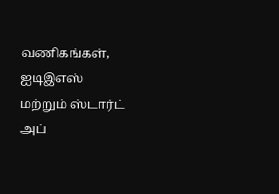வணிகங்கள், ஐடிஇஎஸ் மற்றும் ஸ்டார்ட் அப்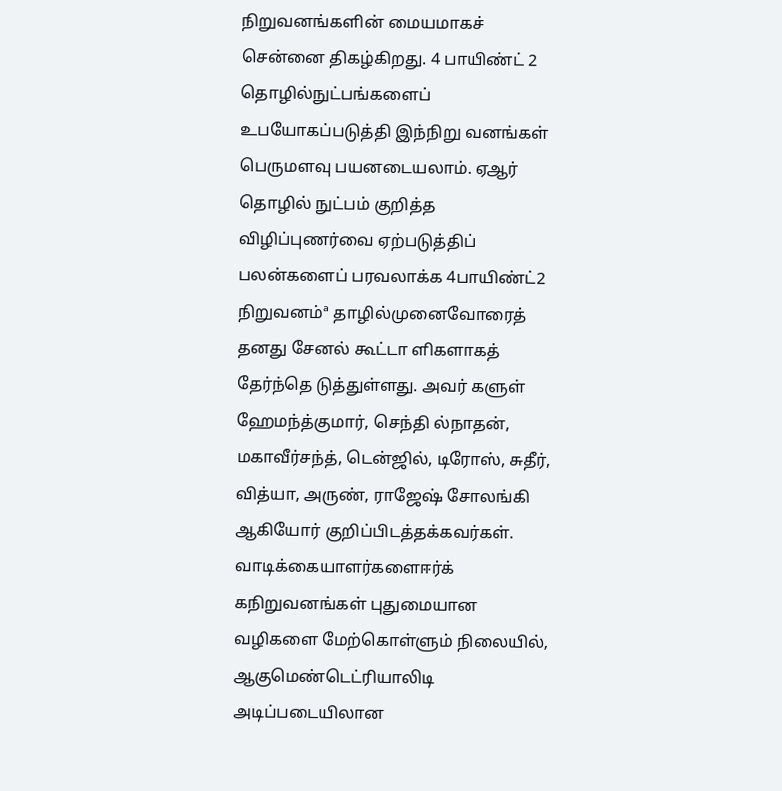நிறுவனங்களின் மையமாகச் சென்னை திகழ்கிறது. 4 பாயிண்ட் 2 தொழில்நுட்பங்களைப் உபயோகப்படுத்தி இந்நிறு வனங்கள் பெருமளவு பயனடையலாம். ஏஆர் தொழில் நுட்பம் குறித்த விழிப்புணர்வை ஏற்படுத்திப் பலன்களைப் பரவலாக்க 4பாயிண்ட்2 நிறுவனம்ª தாழில்முனைவோரைத் தனது சேனல் கூட்டா ளிகளாகத் தேர்ந்தெ டுத்துள்ளது. அவர் களுள் ஹேமந்த்குமார், செந்தி ல்நாதன், மகாவீர்சந்த், டென்ஜில், டிரோஸ், சுதீர், வித்யா, அருண், ராஜேஷ் சோலங்கி ஆகியோர் குறிப்பிடத்தக்கவர்கள். வாடிக்கையாளர்களைஈர்க் கநிறுவனங்கள் புதுமையான வழிகளை மேற்கொள்ளும் நிலையில், ஆகுமெண்டெட்ரியாலிடி அடிப்படையிலான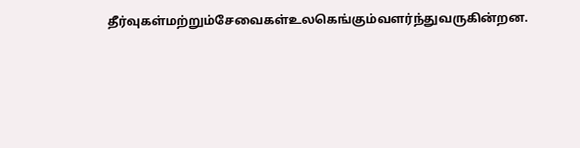தீர்வுகள்மற்றும்சேவைகள்உலகெங்கும்வளர்ந்துவருகின்றன.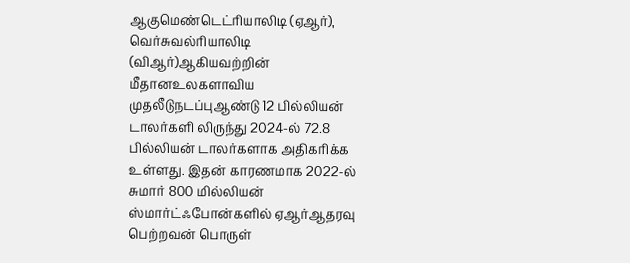ஆகுமெண்டெட்ரியாலிடி (ஏஆர்), வெர்சுவல்ரியாலிடி (விஆர்)ஆகியவற்றின் மீதானஉலகளாவிய முதலீடுநடப்புஆண்டு 12 பில்லியன் டாலர்களி லிருந்து 2024-ல் 72.8 பில்லியன் டாலர்களாக அதிகரிக்க உள்ளது. இதன் காரணமாக 2022-ல் சுமார் 800 மில்லியன் ஸ்மார்ட்ஃபோன்களில் ஏஆர்ஆதரவு பெற்றவன் பொருள்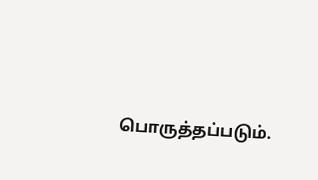பொருத்தப்படும்.